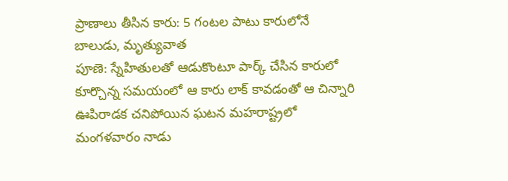ప్రాణాలు తీసిన కారు: 5 గంటల పాటు కారులోనే బాలుడు, మృత్యువాత
పూణె: స్నేహితులతో ఆడుకొంటూ పార్క్ చేసిన కారులో కూర్చొన్న సమయంలో ఆ కారు లాక్ కావడంతో ఆ చిన్నారి ఊపిరాడక చనిపోయిన ఘటన మహరాష్ట్రలో మంగళవారం నాడు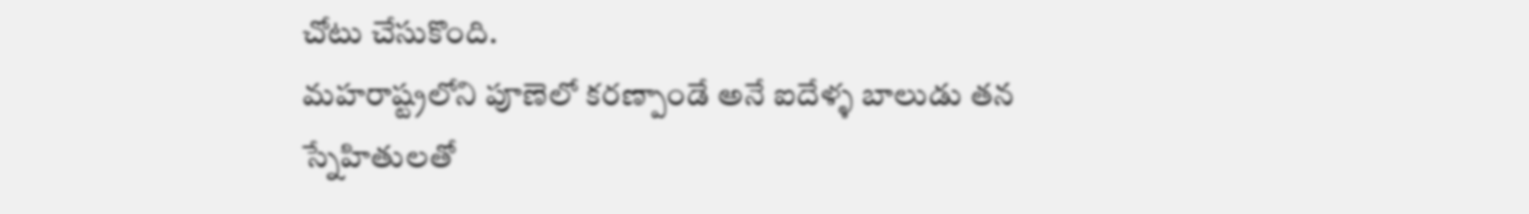చోటు చేసుకొంది.
మహరాష్ట్రలోని పూణెలో కరణ్పాండే అనే ఐదేళ్ళ బాలుడు తన స్నేహితులతో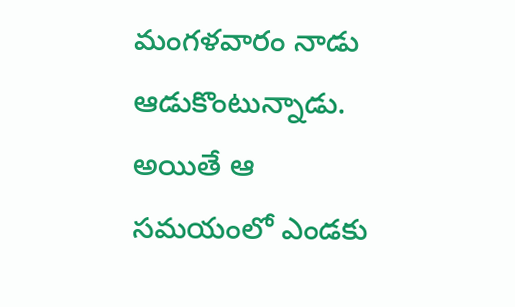మంగళవారం నాడు ఆడుకొంటున్నాడు. అయితే ఆ సమయంలో ఎండకు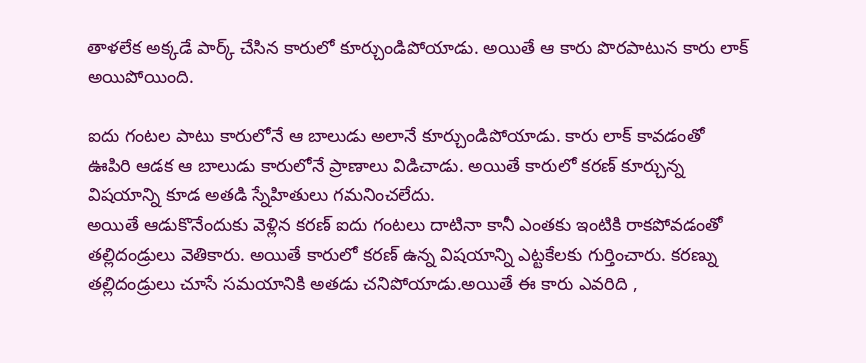తాళలేక అక్కడే పార్క్ చేసిన కారులో కూర్చుండిపోయాడు. అయితే ఆ కారు పొరపాటున కారు లాక్ అయిపోయింది.

ఐదు గంటల పాటు కారులోనే ఆ బాలుడు అలానే కూర్చుండిపోయాడు. కారు లాక్ కావడంతో ఊపిరి ఆడక ఆ బాలుడు కారులోనే ప్రాణాలు విడిచాడు. అయితే కారులో కరణ్ కూర్చున్న విషయాన్ని కూడ అతడి స్నేహితులు గమనించలేదు.
అయితే ఆడుకొనేందుకు వెళ్లిన కరణ్ ఐదు గంటలు దాటినా కానీ ఎంతకు ఇంటికి రాకపోవడంతో తల్లిదండ్రులు వెతికారు. అయితే కారులో కరణ్ ఉన్న విషయాన్ని ఎట్టకేలకు గుర్తించారు. కరణ్ను తల్లిదండ్రులు చూసే సమయానికి అతడు చనిపోయాడు.అయితే ఈ కారు ఎవరిది ,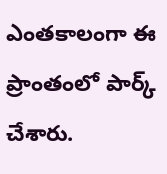ఎంతకాలంగా ఈ ప్రాంతంలో పార్క్ చేశారు.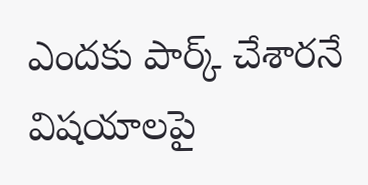ఎందకు పార్క్ చేశారనే విషయాలపై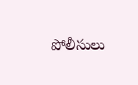పోలీసులు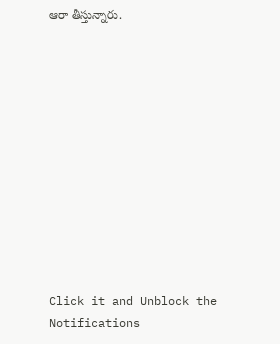ఆరా తీస్తున్నారు.












Click it and Unblock the Notifications